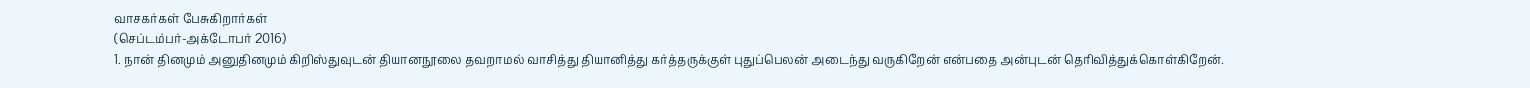வாசகர்கள் பேசுகிறார்கள்
(செப்டம்பர்-அக்டோபர் 2016)
1. நான் தினமும் அனுதினமும் கிறிஸ்துவுடன் தியானநூலை தவறாமல் வாசித்து தியானித்து கர்த்தருக்குள் புதுப்பெலன் அடைந்து வருகிறேன் என்பதை அன்புடன் தெரிவித்துக்கொள்கிறேன்.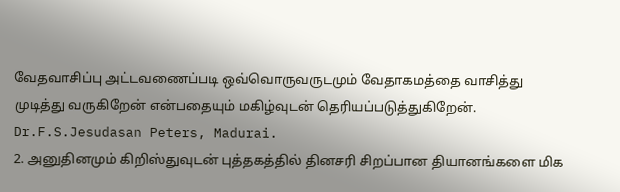வேதவாசிப்பு அட்டவணைப்படி ஒவ்வொருவருடமும் வேதாகமத்தை வாசித்து முடித்து வருகிறேன் என்பதையும் மகிழ்வுடன் தெரியப்படுத்துகிறேன்.
Dr.F.S.Jesudasan Peters, Madurai.
2. அனுதினமும் கிறிஸ்துவுடன் புத்தகத்தில் தினசரி சிறப்பான தியானங்களை மிக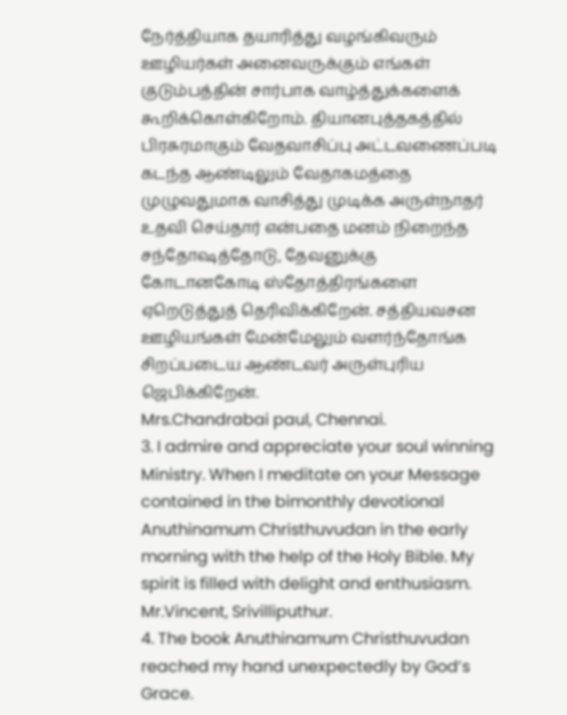நேர்த்தியாக தயாரித்து வழங்கிவரும் ஊழியர்கள் அனைவருக்கும் எங்கள் குடும்பத்தின் சார்பாக வாழ்த்துக்களைக் கூறிக்கொள்கிறோம். தியானபுத்தகத்தில் பிரசுரமாகும் வேதவாசிப்பு அட்டவணைப்படி கடந்த ஆண்டிலும் வேதாகமத்தை முழுவதுமாக வாசித்து முடிக்க அருள்நாதர் உதவி செய்தார் என்பதை மனம் நிறைந்த சந்தோஷத்தோடு, தேவனுக்கு கோடானகோடி ஸ்தோத்திரங்களை ஏறெடுத்துத் தெரிவிக்கிறேன். சத்தியவசன ஊழியங்கள் மேன்மேலும் வளர்ந்தோங்க சிறப்படைய ஆண்டவர் அருள்புரிய ஜெபிக்கிறேன்.
Mrs.Chandrabai paul, Chennai.
3. I admire and appreciate your soul winning Ministry. When I meditate on your Message contained in the bimonthly devotional Anuthinamum Christhuvudan in the early morning with the help of the Holy Bible. My spirit is filled with delight and enthusiasm.
Mr.Vincent, Srivilliputhur.
4. The book Anuthinamum Christhuvudan reached my hand unexpectedly by God’s Grace.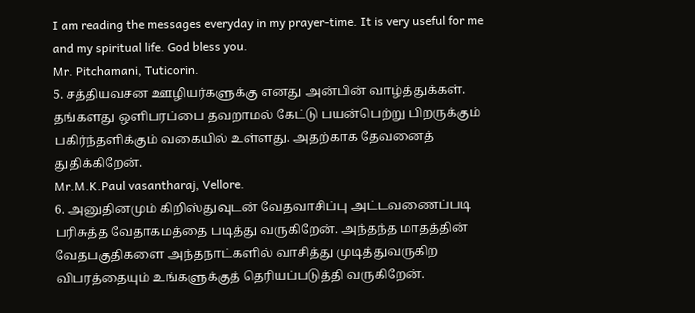I am reading the messages everyday in my prayer-time. It is very useful for me and my spiritual life. God bless you.
Mr. Pitchamani, Tuticorin.
5. சத்தியவசன ஊழியர்களுக்கு எனது அன்பின் வாழ்த்துக்கள். தங்களது ஒளிபரப்பை தவறாமல் கேட்டு பயன்பெற்று பிறருக்கும் பகிர்ந்தளிக்கும் வகையில் உள்ளது. அதற்காக தேவனைத் துதிக்கிறேன்.
Mr.M.K.Paul vasantharaj, Vellore.
6. அனுதினமும் கிறிஸ்துவுடன் வேதவாசிப்பு அட்டவணைப்படி பரிசுத்த வேதாகமத்தை படித்து வருகிறேன். அந்தந்த மாதத்தின் வேதபகுதிகளை அந்தநாட்களில் வாசித்து முடித்துவருகிற விபரத்தையும் உங்களுக்குத் தெரியப்படுத்தி வருகிறேன்.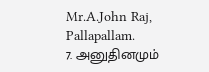Mr.A.John Raj, Pallapallam.
7. அனுதினமும்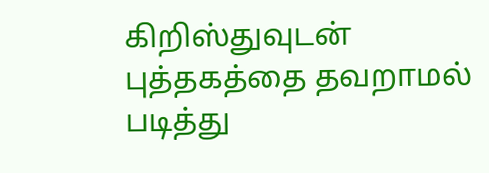கிறிஸ்துவுடன் புத்தகத்தை தவறாமல் படித்து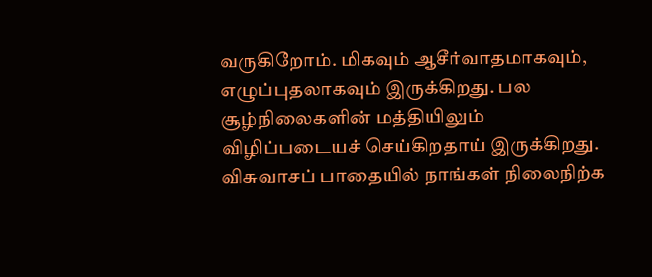வருகிறோம். மிகவும் ஆசீர்வாதமாகவும், எழுப்புதலாகவும் இருக்கிறது. பல சூழ்நிலைகளின் மத்தியிலும் விழிப்படையச் செய்கிறதாய் இருக்கிறது. விசுவாசப் பாதையில் நாங்கள் நிலைநிற்க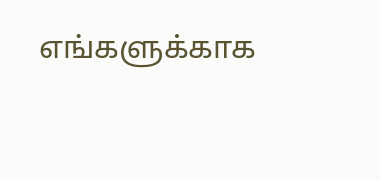எங்களுக்காக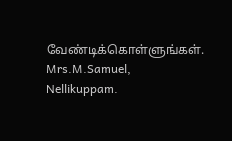வேண்டிக்கொள்ளுங்கள்.
Mrs.M.Samuel, Nellikuppam.